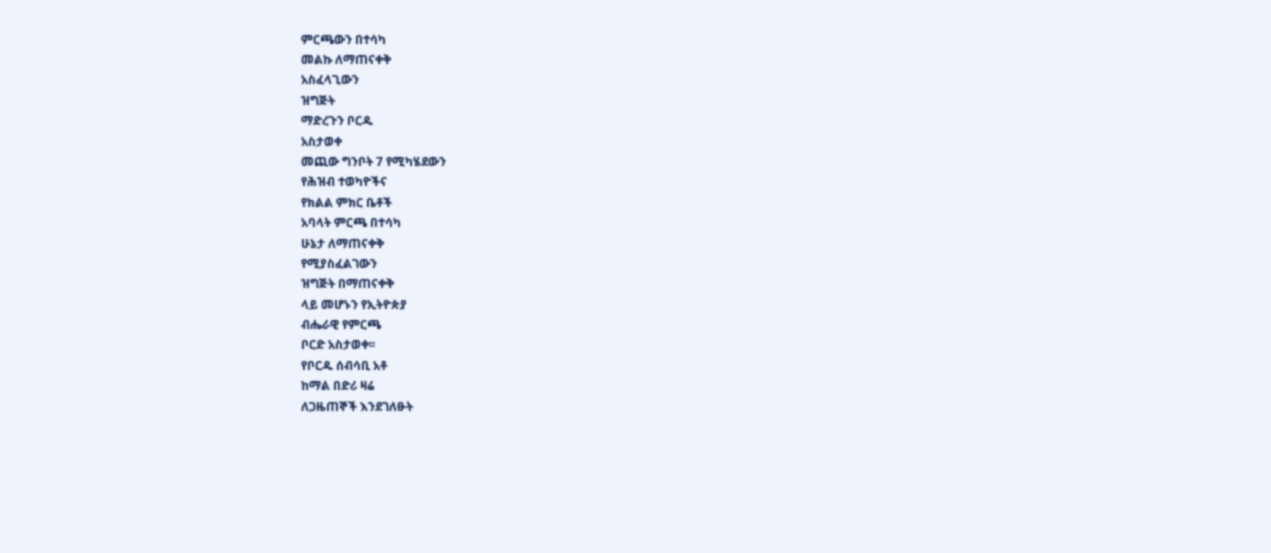ምርጫውን በተሳካ
መልኩ ለማጠናቀቅ
አስፈላጊውን
ዝግጅት
ማድረጉን ቦርዱ
አስታወቀ
መጪው ግንቦት 7 የሚካሄደውን
የሕዝብ ተወካዮችና
የክልል ምክር ቤቶች
አባላት ምርጫ በተሳካ
ሁኔታ ለማጠናቀቅ
የሚያስፈልገውን
ዝግጅት በማጠናቀቅ
ላይ መሆኑን የኢትዮጵያ
ብሔራዊ የምርጫ
ቦርድ አስታወቀ፡፡
የቦርዱ ሰብሳቢ አቶ
ከማል በድሪ ዛሬ
ለጋዜጠኞች እንደገለፁት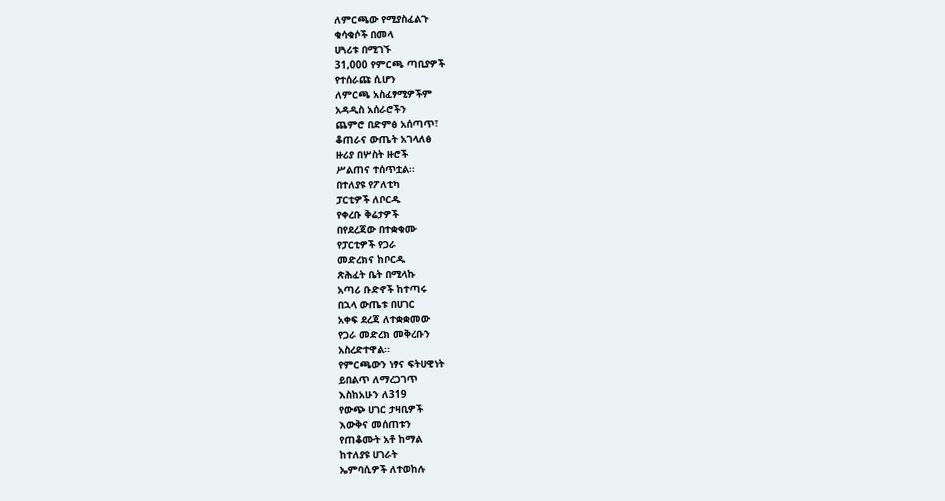ለምርጫው የሚያስፈልጉ
ቁሳቁሶች በመላ
ሀጓሪቱ በሚገኙ
31,000 የምርጫ ጣቢያዎች
የተሰራጩ ሲሆን
ለምርጫ አስፈፃሚዎችም
አዳዲስ አሰራሮችን
ጨምሮ በድምፅ አሰጣጥ፣
ቆጠራና ውጤት አገላለፅ
ዙሪያ በሦስት ዙሮች
ሥልጠና ተሰጥቷል፡፡
በተለያዩ የፖለቲካ
ፓርቲዎች ለቦርዱ
የቀረቡ ቅሬታዎች
በየደረጃው በተቋቁሙ
የፓርቲዎች የጋራ
መድረክና ከቦርዱ
ጽሕፈት ቤት በሚላኩ
አጣሪ ቡድኖች ከተጣሩ
በኋላ ውጤቱ በሀገር
አቀፍ ደረጃ ለተቋቋመው
የጋራ መድረክ መቅረቡን
አስረድተዋል፡፡
የምርጫውን ነፃና ፍትሀዊነት
ይበልጥ ለማረጋገጥ
እስከአሁን ለ319
የውጭ ሀገር ታዛቢዎች
እውቅና መሰጠቱን
የጠቆሙት አቶ ከማል
ከተለያዩ ሀገራት
ኤምባሲዎች ለተወከሉ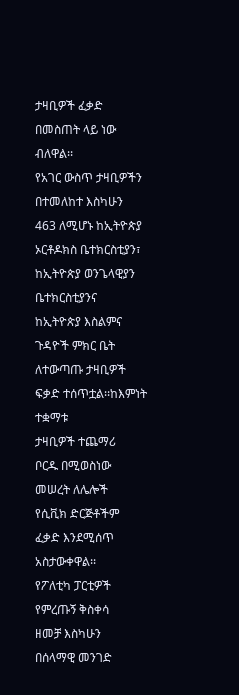ታዛቢዎች ፈቃድ
በመስጠት ላይ ነው
ብለዋል፡፡
የአገር ውስጥ ታዛቢዎችን
በተመለከተ እስካሁን
463 ለሚሆኑ ከኢትዮጵያ
ኦርቶዶክስ ቤተክርስቲያን፣
ከኢትዮጵያ ወንጌላዊያን
ቤተክርስቲያንና
ከኢትዮጵያ እስልምና
ጉዳዮች ምክር ቤት
ለተውጣጡ ታዛቢዎች
ፍቃድ ተሰጥቷል፡፡ከእምነት ተቋማቱ
ታዛቢዎች ተጨማሪ
ቦርዱ በሚወስነው
መሠረት ለሌሎች
የሲቪክ ድርጅቶችም
ፈቃድ እንደሚሰጥ
አስታውቀዋል፡፡
የፖለቲካ ፓርቲዎች
የምረጡኝ ቅስቀሳ
ዘመቻ እስካሁን
በሰላማዊ መንገድ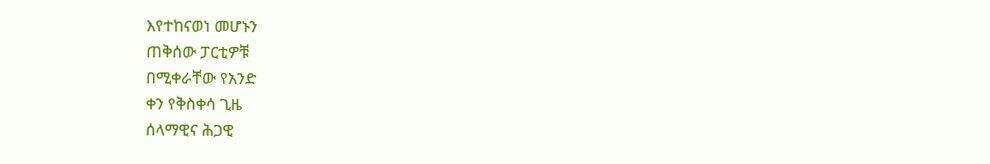እየተከናወነ መሆኑን
ጠቅሰው ፓርቲዎቹ
በሚቀራቸው የአንድ
ቀን የቅስቀሳ ጊዜ
ሰላማዊና ሕጋዊ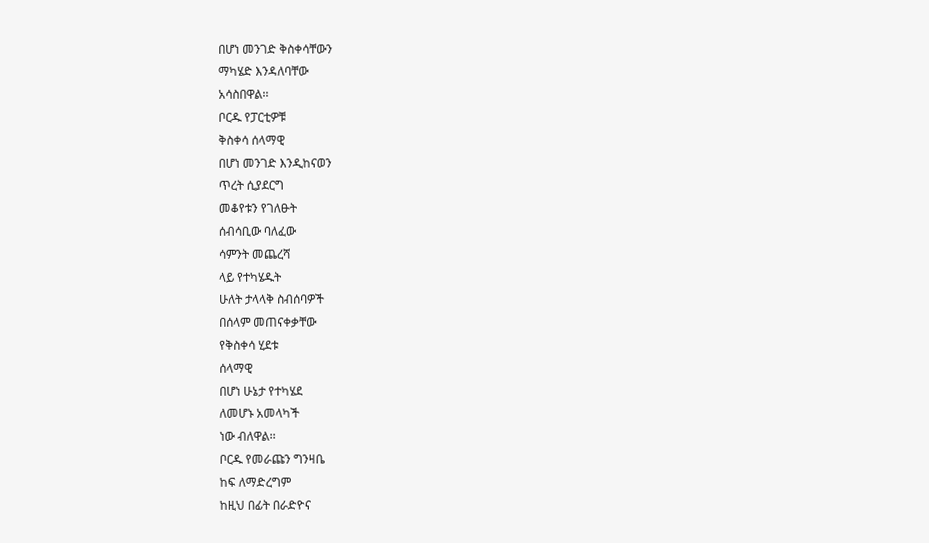በሆነ መንገድ ቅስቀሳቸውን
ማካሄድ እንዳለባቸው
አሳስበዋል፡፡
ቦርዱ የፓርቲዎቹ
ቅስቀሳ ሰላማዊ
በሆነ መንገድ እንዲከናወን
ጥረት ሲያደርግ
መቆየቱን የገለፁት
ሰብሳቢው ባለፈው
ሳምንት መጨረሻ
ላይ የተካሄዱት
ሁለት ታላላቅ ስብሰባዎች
በሰላም መጠናቀቃቸው
የቅስቀሳ ሂደቱ
ሰላማዊ
በሆነ ሁኔታ የተካሄደ
ለመሆኑ አመላካች
ነው ብለዋል፡፡
ቦርዱ የመራጩን ግንዛቤ
ከፍ ለማድረግም
ከዚህ በፊት በራድዮና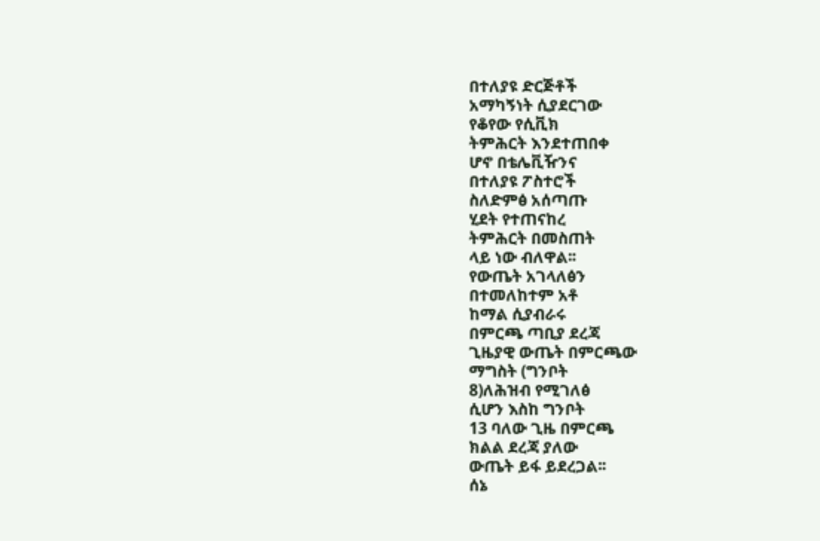በተለያዩ ድርጅቶች
አማካኝነት ሲያደርገው
የቆየው የሲቪክ
ትምሕርት እንደተጠበቀ
ሆኖ በቴሌቪዥንና
በተለያዩ ፖስተሮች
ስለድምፅ አሰጣጡ
ሂደት የተጠናከረ
ትምሕርት በመስጠት
ላይ ነው ብለዋል፡፡
የውጤት አገላለፅን
በተመለከተም አቶ
ከማል ሲያብራሩ
በምርጫ ጣቢያ ደረጃ
ጊዜያዊ ውጤት በምርጫው
ማግስት (ግንቦት
8)ለሕዝብ የሚገለፅ
ሲሆን እስከ ግንቦት
13 ባለው ጊዜ በምርጫ
ክልል ደረጃ ያለው
ውጤት ይፋ ይደረጋል፡፡
ሰኔ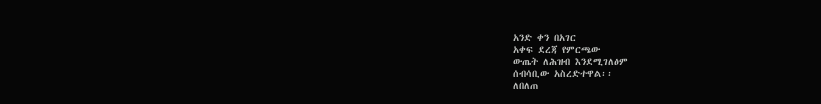አንድ ቀን በአገር
አቀፍ ደረጃ የምርጫው
ውጤት ለሕዝብ እንደሚገለፅም
ሰብሳቢው አስረድተዋል፡፡
ለበለጠ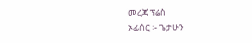መረጃ ፕሬስ
ኦፊሰር ፡- ጌታሁን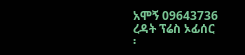አሞኝ 09643736
ረዳት ፕሬስ ኦፊሰር
፡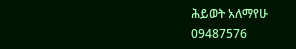ሕይወት አለማየሁ
09487576